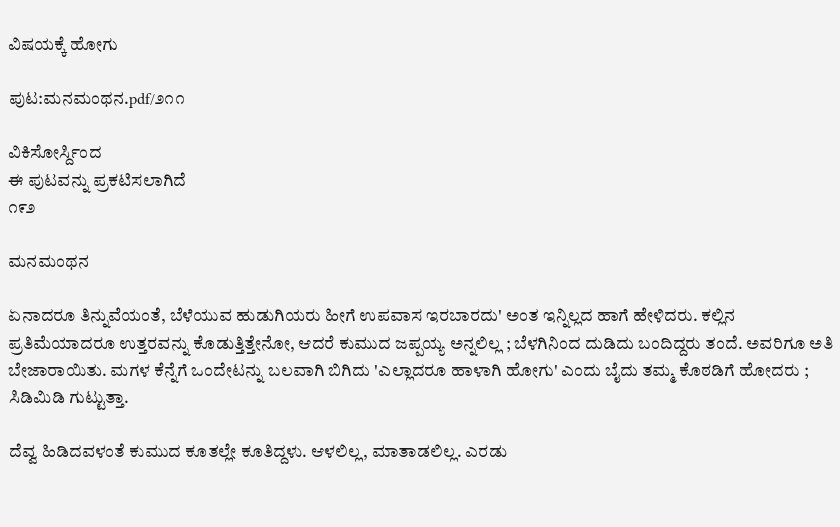ವಿಷಯಕ್ಕೆ ಹೋಗು

ಪುಟ:ಮನಮಂಥನ.pdf/೨೧೧

ವಿಕಿಸೋರ್ಸ್ದಿಂದ
ಈ ಪುಟವನ್ನು ಪ್ರಕಟಿಸಲಾಗಿದೆ
೧೯೨

ಮನಮಂಥನ

ಏನಾದರೂ ತಿನ್ನುವೆಯಂತೆ, ಬೆಳೆಯುವ ಹುಡುಗಿಯರು ಹೀಗೆ ಉಪವಾಸ ಇರಬಾರದು' ಅಂತ ಇನ್ನಿಲ್ಲದ ಹಾಗೆ ಹೇಳಿದರು. ಕಲ್ಲಿನ ಪ್ರತಿಮೆಯಾದರೂ ಉತ್ತರವನ್ನು ಕೊಡುತ್ತಿತ್ತೇನೋ, ಆದರೆ ಕುಮುದ ಜಪ್ಪಯ್ಯ ಅನ್ನಲಿಲ್ಲ ; ಬೆಳಗಿನಿಂದ ದುಡಿದು ಬಂದಿದ್ದರು ತಂದೆ. ಅವರಿಗೂ ಅತಿ ಬೇಜಾರಾಯಿತು. ಮಗಳ ಕೆನ್ನೆಗೆ ಒಂದೇಟನ್ನು ಬಲವಾಗಿ ಬಿಗಿದು 'ಎಲ್ಲಾದರೂ ಹಾಳಾಗಿ ಹೋಗು' ಎಂದು ಬೈದು ತಮ್ಮ ಕೊಠಡಿಗೆ ಹೋದರು ; ಸಿಡಿಮಿಡಿ ಗುಟ್ಟುತ್ತಾ.

ದೆವ್ವ ಹಿಡಿದವಳಂತೆ ಕುಮುದ ಕೂತಲ್ಲೇ ಕೂತಿದ್ದಳು. ಆಳಲಿಲ್ಲ, ಮಾತಾಡಲಿಲ್ಲ. ಎರಡು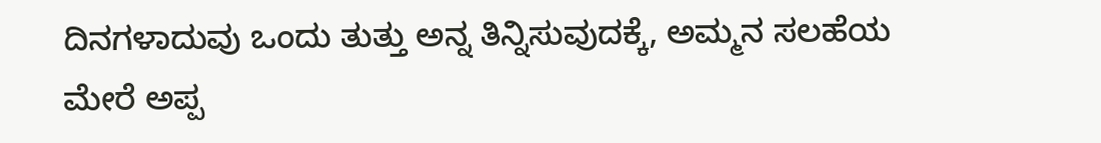ದಿನಗಳಾದುವು ಒಂದು ತುತ್ತು ಅನ್ನ ತಿನ್ನಿಸುವುದಕ್ಕೆ, ಅಮ್ಮನ ಸಲಹೆಯ ಮೇರೆ ಅಪ್ಪ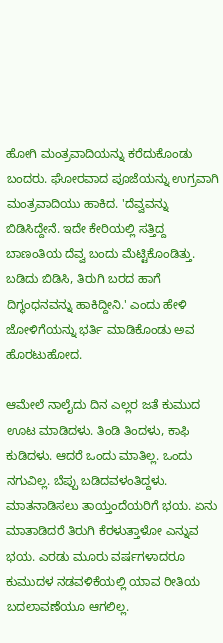ಹೋಗಿ ಮಂತ್ರವಾದಿಯನ್ನು ಕರೆದುಕೊಂಡು ಬಂದರು. ಘೋರವಾದ ಪೂಜೆಯನ್ನು ಉಗ್ರವಾಗಿ ಮಂತ್ರವಾದಿಯು ಹಾಕಿದ. 'ದೆವ್ವವನ್ನು ಬಿಡಿಸಿದ್ದೇನೆ. ಇದೇ ಕೇರಿಯಲ್ಲಿ ಸತ್ತಿದ್ದ ಬಾಣಂತಿಯ ದೆವ್ವ ಬಂದು ಮೆಟ್ಟಿಕೊಂಡಿತ್ತು. ಬಡಿದು ಬಿಡಿಸಿ, ತಿರುಗಿ ಬರದ ಹಾಗೆ ದಿಗ್ಧಂಧನವನ್ನು ಹಾಕಿದ್ದೀನಿ.' ಎಂದು ಹೇಳಿ ಜೋಳಿಗೆಯನ್ನು ಭರ್ತಿ ಮಾಡಿಕೊಂಡು ಅವ ಹೊರಟುಹೋದ.

ಆಮೇಲೆ ನಾಲೈದು ದಿನ ಎಲ್ಲರ ಜತೆ ಕುಮುದ ಊಟ ಮಾಡಿದಳು. ತಿಂಡಿ ತಿಂದಳು, ಕಾಫಿ ಕುಡಿದಳು. ಆದರೆ ಒಂದು ಮಾತಿಲ್ಲ. ಒಂದು ನಗುವಿಲ್ಲ. ಬೆಪ್ಪು ಬಡಿದವಳಂತಿದ್ದಳು. ಮಾತನಾಡಿಸಲು ತಾಯ್ತಂದೆಯರಿಗೆ ಭಯ. ಏನು ಮಾತಾಡಿದರೆ ತಿರುಗಿ ಕೆರಳುತ್ತಾಳೋ ಎನ್ನುವ ಭಯ. ಎರಡು ಮೂರು ವರ್ಷಗಳಾದರೂ ಕುಮುದಳ ನಡವಳಿಕೆಯಲ್ಲಿ ಯಾವ ರೀತಿಯ ಬದಲಾವಣೆಯೂ ಆಗಲಿಲ್ಲ.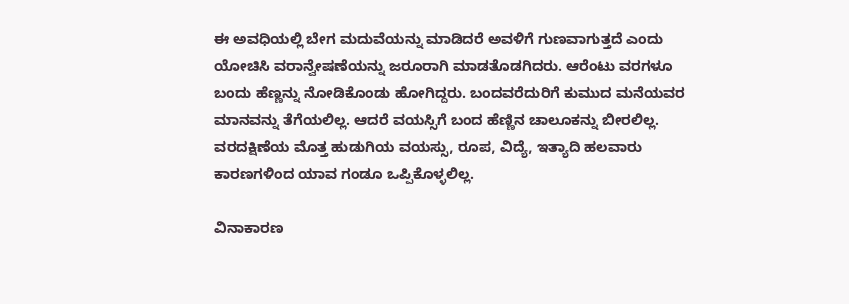ಈ ಅವಧಿಯಲ್ಲಿ ಬೇಗ ಮದುವೆಯನ್ನು ಮಾಡಿದರೆ ಅವಳಿಗೆ ಗುಣವಾಗುತ್ತದೆ ಎಂದು ಯೋಚಿಸಿ ವರಾನ್ವೇಷಣೆಯನ್ನು ಜರೂರಾಗಿ ಮಾಡತೊಡಗಿದರು. ಆರೆಂಟು ವರಗಳೂ ಬಂದು ಹೆಣ್ಣನ್ನು ನೋಡಿಕೊಂಡು ಹೋಗಿದ್ದರು. ಬಂದವರೆದುರಿಗೆ ಕುಮುದ ಮನೆಯವರ ಮಾನವನ್ನು ತೆಗೆಯಲಿಲ್ಲ. ಆದರೆ ವಯಸ್ಸಿಗೆ ಬಂದ ಹೆಣ್ಣಿನ ಚಾಲೂಕನ್ನು ಬೀರಲಿಲ್ಲ. ವರದಕ್ಷಿಣೆಯ ಮೊತ್ತ ಹುಡುಗಿಯ ವಯಸ್ಸು, ರೂಪ, ವಿದ್ಯೆ, ಇತ್ಯಾದಿ ಹಲವಾರು ಕಾರಣಗಳಿಂದ ಯಾವ ಗಂಡೂ ಒಪ್ಪಿಕೊಳ್ಳಲಿಲ್ಲ.

ವಿನಾಕಾರಣ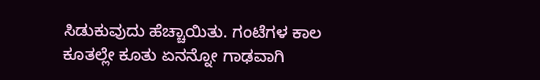ಸಿಡುಕುವುದು ಹೆಚ್ಚಾಯಿತು. ಗಂಟೆಗಳ ಕಾಲ ಕೂತಲ್ಲೇ ಕೂತು ಏನನ್ನೋ ಗಾಢವಾಗಿ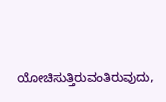ಯೋಚಿಸುತ್ತಿರುವಂತಿರುವುದು,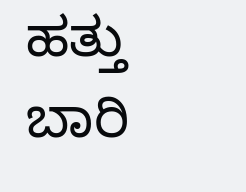ಹತ್ತು ಬಾರಿ